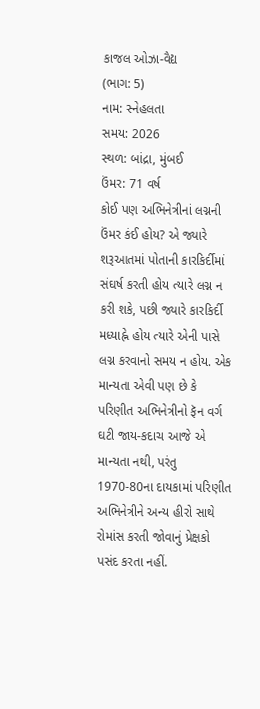કાજલ ઓઝા-વૈદ્ય
(ભાગ: 5)
નામ: સ્નેહલતા
સમય: 2026
સ્થળ: બાંદ્રા, મુંબઈ
ઉંમર: 71 વર્ષ
કોઈ પણ અભિનેત્રીનાં લગ્નની ઉંમર કંઈ હોય? એ જ્યારે શરૂઆતમાં પોતાની કારકિર્દીમાં સંઘર્ષ કરતી હોય ત્યારે લગ્ન ન કરી શકે, પછી જ્યારે કારકિર્દી મધ્યાહ્ને હોય ત્યારે એની પાસે લગ્ન કરવાનો સમય ન હોય. એક માન્યતા એવી પણ છે કે પરિણીત અભિનેત્રીનો ફૅન વર્ગ ઘટી જાય-કદાચ આજે એ માન્યતા નથી, પરંતુ 1970-80ના દાયકામાં પરિણીત અભિનેત્રીને અન્ય હીરો સાથે રોમાંસ કરતી જોવાનું પ્રેક્ષકો પસંદ કરતા નહીં.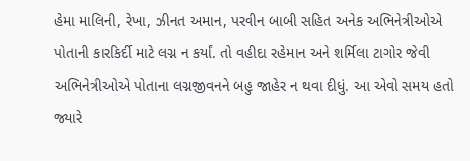હેમા માલિની, રેખા, ઝીનત અમાન, પરવીન બાબી સહિત અનેક અભિનેત્રીઓએ પોતાની કારકિર્દી માટે લગ્ન ન કર્યાં. તો વહીદા રહેમાન અને શર્મિલા ટાગોર જેવી અભિનેત્રીઓએ પોતાના લગ્નજીવનને બહુ જાહેર ન થવા દીધું. આ એવો સમય હતો જ્યારે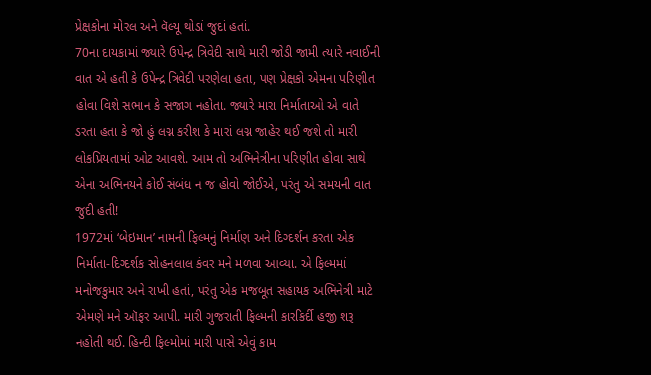પ્રેક્ષકોના મોરલ અને વૅલ્યૂ થોડાં જુદાં હતાં.
70ના દાયકામાં જ્યારે ઉપેન્દ્ર ત્રિવેદી સાથે મારી જોડી જામી ત્યારે નવાઈની વાત એ હતી કે ઉપેન્દ્ર ત્રિવેદી પરણેલા હતા, પણ પ્રેક્ષકો એમના પરિણીત હોવા વિશે સભાન કે સજાગ નહોતા. જ્યારે મારા નિર્માતાઓ એ વાતે ડરતા હતા કે જો હું લગ્ન કરીશ કે મારાં લગ્ન જાહેર થઈ જશે તો મારી લોકપ્રિયતામાં ઓટ આવશે. આમ તો અભિનેત્રીના પરિણીત હોવા સાથે એના અભિનયને કોઈ સંબંધ ન જ હોવો જોઈએ, પરંતુ એ સમયની વાત જુદી હતી!
1972માં ‘બેઇમાન’ નામની ફિલ્મનું નિર્માણ અને દિગ્દર્શન કરતા એક નિર્માતા-દિગ્દર્શક સોહનલાલ કંવર મને મળવા આવ્યા. એ ફિલ્મમાં મનોજકુમાર અને રાખી હતાં, પરંતુ એક મજબૂત સહાયક અભિનેત્રી માટે એમણે મને ઑફર આપી. મારી ગુજરાતી ફિલ્મની કારકિર્દી હજી શરૂ નહોતી થઈ. હિન્દી ફિલ્મોમાં મારી પાસે એવું કામ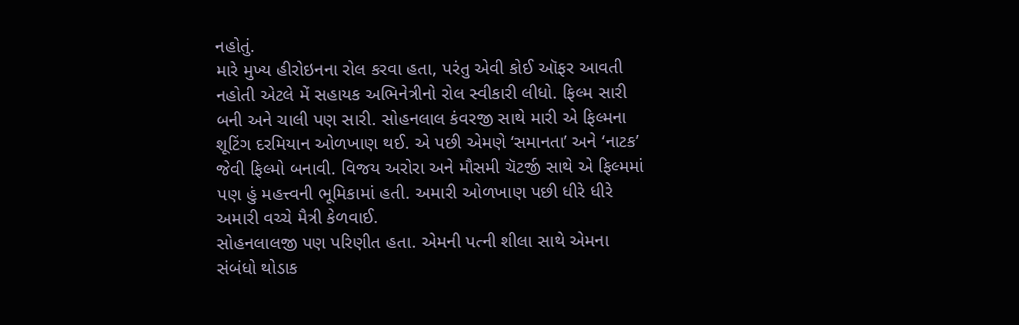નહોતું.
મારે મુખ્ય હીરોઇનના રોલ કરવા હતા, પરંતુ એવી કોઈ ઑફર આવતી નહોતી એટલે મેં સહાયક અભિનેત્રીનો રોલ સ્વીકારી લીધો. ફિલ્મ સારી બની અને ચાલી પણ સારી. સોહનલાલ કંવરજી સાથે મારી એ ફિલ્મના શૂટિંગ દરમિયાન ઓળખાણ થઈ. એ પછી એમણે ‘સમાનતા’ અને ‘નાટક’ જેવી ફિલ્મો બનાવી. વિજય અરોરા અને મૌસમી ચૅટર્જી સાથે એ ફિલ્મમાં પણ હું મહત્ત્વની ભૂમિકામાં હતી. અમારી ઓળખાણ પછી ધીરે ધીરે અમારી વચ્ચે મૈત્રી કેળવાઈ.
સોહનલાલજી પણ પરિણીત હતા. એમની પત્ની શીલા સાથે એમના સંબંધો થોડાક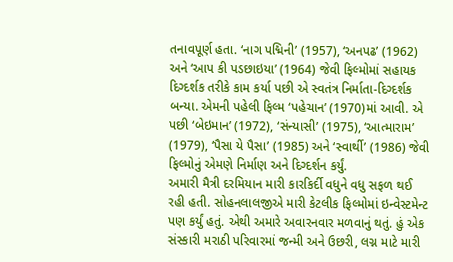તનાવપૂર્ણ હતા. ‘નાગ પદ્મિની’ (1957), ‘અનપઢ’ (1962) અને ‘આપ કી પડછાઇયા’ (1964) જેવી ફિલ્મોમાં સહાયક દિગ્દર્શક તરીકે કામ કર્યા પછી એ સ્વતંત્ર નિર્માતા-દિગ્દર્શક બન્યા. એમની પહેલી ફિલ્મ ‘પહેચાન’ (1970)માં આવી. એ પછી ‘બેઇમાન’ (1972), ‘સંન્યાસી’ (1975), ‘આત્મારામ’ (1979), ‘પૈસા યે પૈસા’ (1985) અને ‘સ્વાર્થી’ (1986) જેવી ફિલ્મોનું એમણે નિર્માણ અને દિગ્દર્શન કર્યું.
અમારી મૈત્રી દરમિયાન મારી કારકિર્દી વધુને વધુ સફળ થઈ રહી હતી. સોહનલાલજીએ મારી કેટલીક ફિલ્મોમાં ઇન્વેસ્ટમેન્ટ પણ કર્યું હતું. એથી અમારે અવારનવાર મળવાનું થતું. હું એક સંસ્કારી મરાઠી પરિવારમાં જન્મી અને ઉછરી, લગ્ન માટે મારી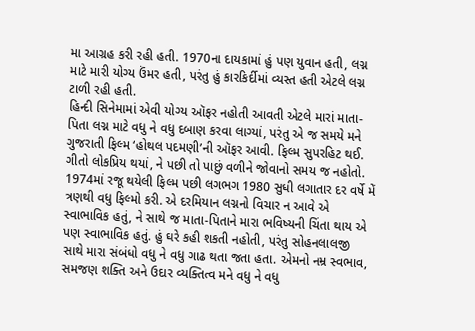મા આગ્રહ કરી રહી હતી. 1970ના દાયકામાં હું પણ યુવાન હતી, લગ્ન માટે મારી યોગ્ય ઉંમર હતી, પરંતુ હું કારકિર્દીમાં વ્યસ્ત હતી એટલે લગ્ન ટાળી રહી હતી.
હિન્દી સિનેમામાં એવી યોગ્ય ઑફર નહોતી આવતી એટલે મારાં માતા-પિતા લગ્ન માટે વધુ ને વધુ દબાણ કરવા લાગ્યાં, પરંતુ એ જ સમયે મને ગુજરાતી ફિલ્મ ‘હોથલ પદમણી’ની ઑફર આવી. ફિલ્મ સુપરહિટ થઈ. ગીતો લોકપ્રિય થયાં, ને પછી તો પાછું વળીને જોવાનો સમય જ નહોતો.
1974માં રજૂ થયેલી ફિલ્મ પછી લગભગ 1980 સુધી લગાતાર દર વર્ષે મેં ત્રણથી વધુ ફિલ્મો કરી. એ દરમિયાન લગ્નનો વિચાર ન આવે એ સ્વાભાવિક હતું, ને સાથે જ માતા-પિતાને મારા ભવિષ્યની ચિંતા થાય એ પણ સ્વાભાવિક હતું. હું ઘરે કહી શકતી નહોતી, પરંતુ સોહનલાલજી સાથે મારા સંબંધો વધુ ને વધુ ગાઢ થતા જતા હતા. એમનો નમ્ર સ્વભાવ, સમજણ શક્તિ અને ઉદાર વ્યક્તિત્વ મને વધુ ને વધુ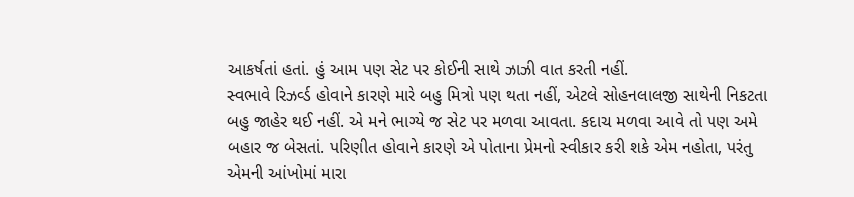આકર્ષતાં હતાં. હું આમ પણ સેટ પર કોઈની સાથે ઝાઝી વાત કરતી નહીં.
સ્વભાવે રિઝર્વ્ડ હોવાને કારણે મારે બહુ મિત્રો પણ થતા નહીં, એટલે સોહનલાલજી સાથેની નિકટતા બહુ જાહેર થઈ નહીં. એ મને ભાગ્યે જ સેટ પર મળવા આવતા. કદાચ મળવા આવે તો પણ અમે બહાર જ બેસતાં. પરિણીત હોવાને કારણે એ પોતાના પ્રેમનો સ્વીકાર કરી શકે એમ નહોતા, પરંતુ એમની આંખોમાં મારા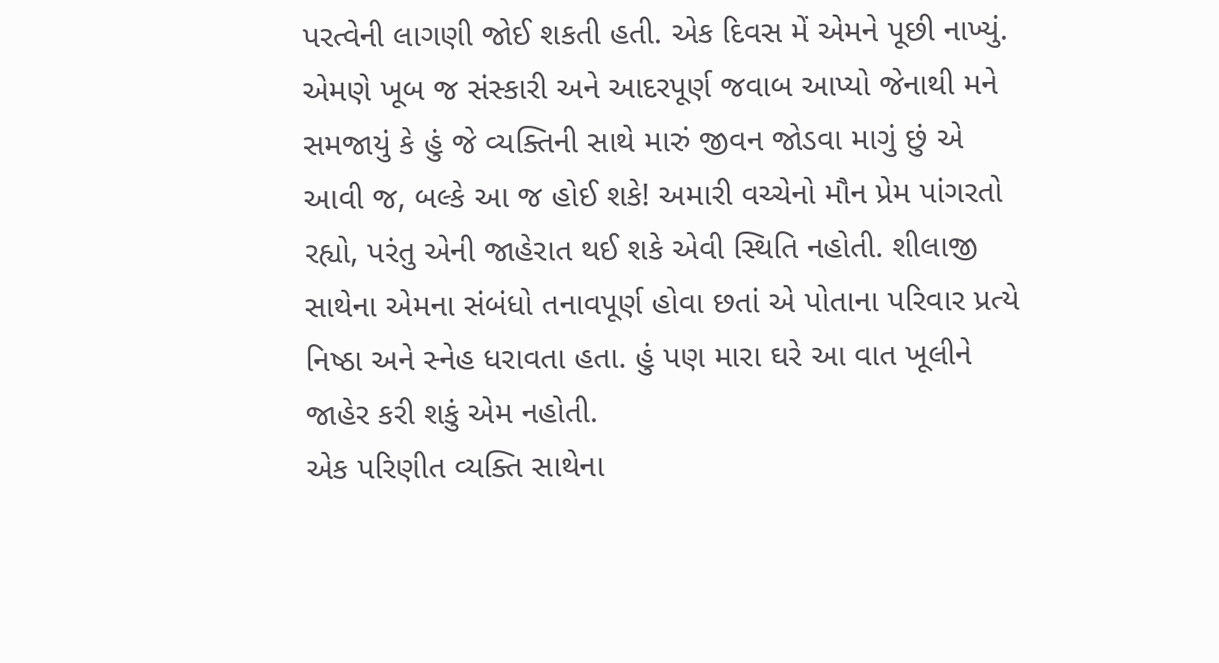પરત્વેની લાગણી જોઈ શકતી હતી. એક દિવસ મેં એમને પૂછી નાખ્યું.
એમણે ખૂબ જ સંસ્કારી અને આદરપૂર્ણ જવાબ આપ્યો જેનાથી મને સમજાયું કે હું જે વ્યક્તિની સાથે મારું જીવન જોડવા માગું છું એ આવી જ, બલ્કે આ જ હોઈ શકે! અમારી વચ્ચેનો મૌન પ્રેમ પાંગરતો રહ્યો, પરંતુ એની જાહેરાત થઈ શકે એવી સ્થિતિ નહોતી. શીલાજી સાથેના એમના સંબંધો તનાવપૂર્ણ હોવા છતાં એ પોતાના પરિવાર પ્રત્યે નિષ્ઠા અને સ્નેહ ધરાવતા હતા. હું પણ મારા ઘરે આ વાત ખૂલીને જાહેર કરી શકું એમ નહોતી.
એક પરિણીત વ્યક્તિ સાથેના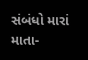સંબંધો મારાં માતા-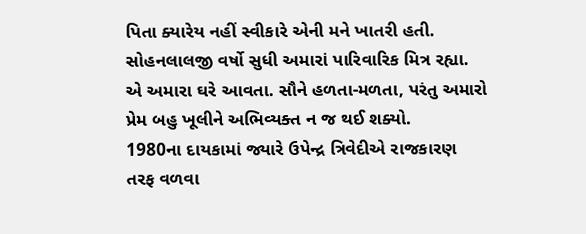પિતા ક્યારેય નહીં સ્વીકારે એની મને ખાતરી હતી. સોહનલાલજી વર્ષો સુધી અમારાં પારિવારિક મિત્ર રહ્યા. એ અમારા ઘરે આવતા. સૌને હળતા-મળતા, પરંતુ અમારો પ્રેમ બહુ ખૂલીને અભિવ્યક્ત ન જ થઈ શક્યો.
1980ના દાયકામાં જ્યારે ઉપેન્દ્ર ત્રિવેદીએ રાજકારણ તરફ વળવા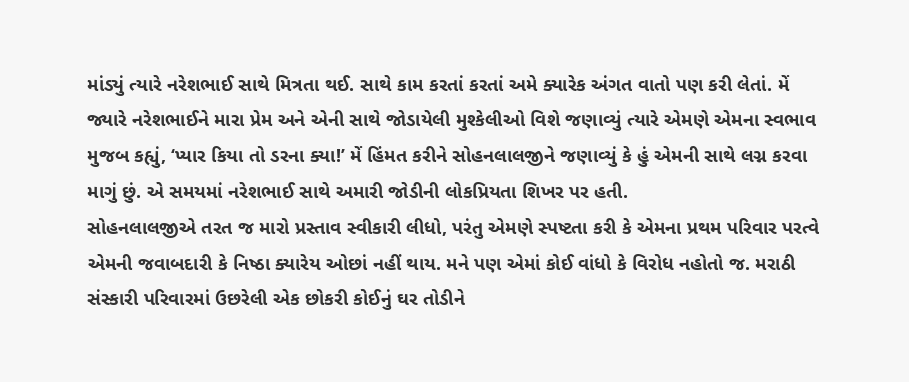માંડ્યું ત્યારે નરેશભાઈ સાથે મિત્રતા થઈ. સાથે કામ કરતાં કરતાં અમે ક્યારેક અંગત વાતો પણ કરી લેતાં. મેં જ્યારે નરેશભાઈને મારા પ્રેમ અને એની સાથે જોડાયેલી મુશ્કેલીઓ વિશે જણાવ્યું ત્યારે એમણે એમના સ્વભાવ મુજબ કહ્યું, ‘પ્યાર કિયા તો ડરના ક્યા!’ મેં હિંમત કરીને સોહનલાલજીને જણાવ્યું કે હું એમની સાથે લગ્ન કરવા માગું છું. એ સમયમાં નરેશભાઈ સાથે અમારી જોડીની લોકપ્રિયતા શિખર પર હતી.
સોહનલાલજીએ તરત જ મારો પ્રસ્તાવ સ્વીકારી લીધો, પરંતુ એમણે સ્પષ્ટતા કરી કે એમના પ્રથમ પરિવાર પરત્વે એમની જવાબદારી કે નિષ્ઠા ક્યારેય ઓછાં નહીં થાય. મને પણ એમાં કોઈ વાંધો કે વિરોધ નહોતો જ. મરાઠી સંસ્કારી પરિવારમાં ઉછરેલી એક છોકરી કોઈનું ઘર તોડીને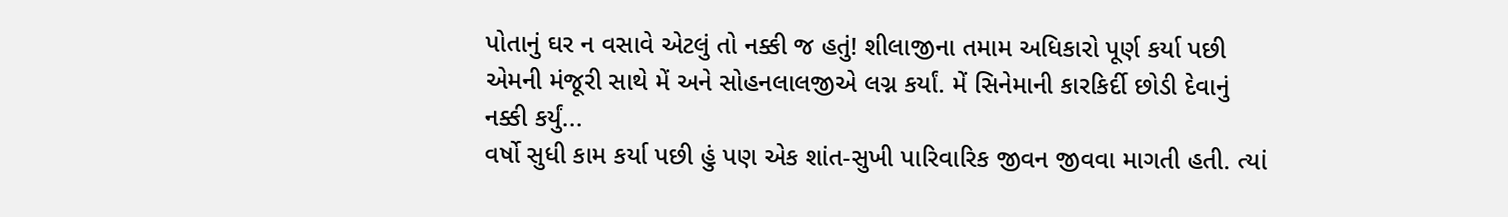પોતાનું ઘર ન વસાવે એટલું તો નક્કી જ હતું! શીલાજીના તમામ અધિકારો પૂર્ણ કર્યા પછી એમની મંજૂરી સાથે મેં અને સોહનલાલજીએ લગ્ન કર્યાં. મેં સિનેમાની કારકિર્દી છોડી દેવાનું નક્કી કર્યું...
વર્ષો સુધી કામ કર્યા પછી હું પણ એક શાંત-સુખી પારિવારિક જીવન જીવવા માગતી હતી. ત્યાં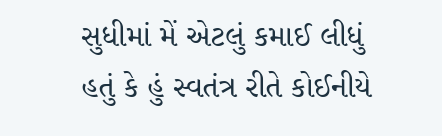સુધીમાં મેં એટલું કમાઈ લીધું હતું કે હું સ્વતંત્ર રીતે કોઈનીયે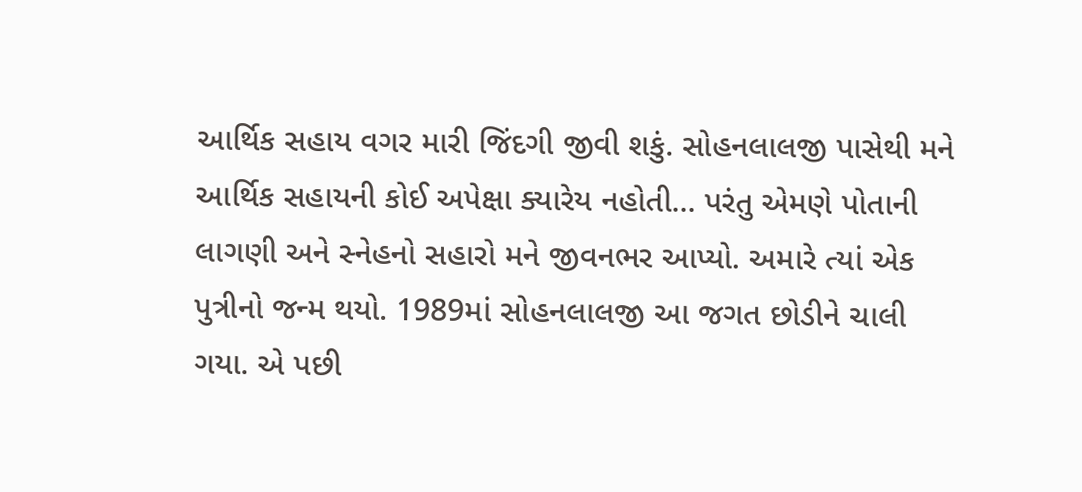આર્થિક સહાય વગર મારી જિંદગી જીવી શકું. સોહનલાલજી પાસેથી મને આર્થિક સહાયની કોઈ અપેક્ષા ક્યારેય નહોતી... પરંતુ એમણે પોતાની લાગણી અને સ્નેહનો સહારો મને જીવનભર આપ્યો. અમારે ત્યાં એક પુત્રીનો જન્મ થયો. 1989માં સોહનલાલજી આ જગત છોડીને ચાલી ગયા. એ પછી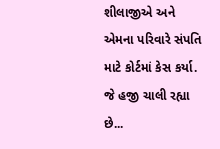શીલાજીએ અને એમના પરિવારે સંપતિ માટે કોર્ટમાં કેસ કર્યા. જે હજી ચાલી રહ્યા છે...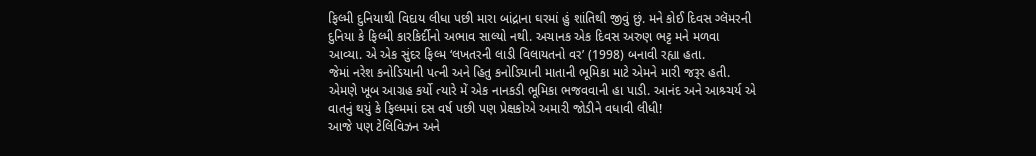ફિલ્મી દુનિયાથી વિદાય લીધા પછી મારા બાંદ્રાના ઘરમાં હું શાંતિથી જીવું છું. મને કોઈ દિવસ ગ્લૅમરની દુનિયા કે ફિલ્મી કારકિર્દીનો અભાવ સાલ્યો નથી. અચાનક એક દિવસ અરુણ ભટ્ટ મને મળવા આવ્યા. એ એક સુંદર ફિલ્મ ‘લખતરની લાડી વિલાયતનો વર’ (1998) બનાવી રહ્યા હતા.
જેમાં નરેશ કનોડિયાની પત્ની અને હિતુ કનોડિયાની માતાની ભૂમિકા માટે એમને મારી જરૂર હતી. એમણે ખૂબ આગ્રહ કર્યો ત્યારે મેં એક નાનકડી ભૂમિકા ભજવવાની હા પાડી. આનંદ અને આશ્ર્ચર્ય એ વાતનું થયું કે ફિલ્મમાં દસ વર્ષ પછી પણ પ્રેક્ષકોએ અમારી જોડીને વધાવી લીધી!
આજે પણ ટેલિવિઝન અને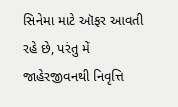સિનેમા માટે ઑફર આવતી રહે છે, પરંતુ મેં જાહેરજીવનથી નિવૃત્તિ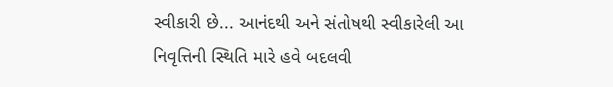સ્વીકારી છે... આનંદથી અને સંતોષથી સ્વીકારેલી આ નિવૃત્તિની સ્થિતિ મારે હવે બદલવી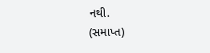નથી.
(સમાપ્ત)